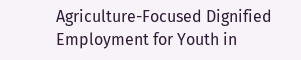Agriculture-Focused Dignified Employment for Youth in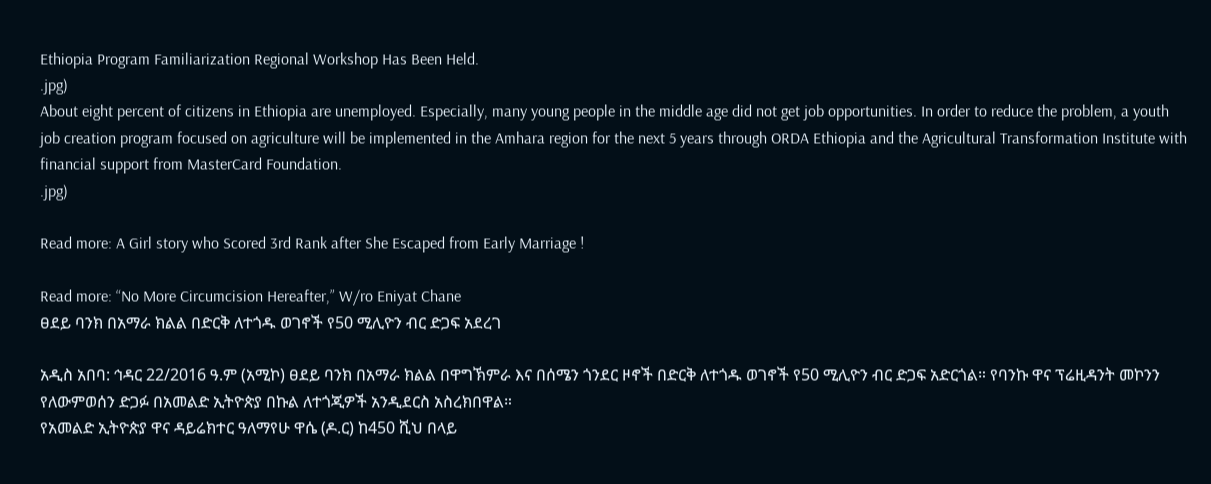Ethiopia Program Familiarization Regional Workshop Has Been Held.
.jpg)
About eight percent of citizens in Ethiopia are unemployed. Especially, many young people in the middle age did not get job opportunities. In order to reduce the problem, a youth job creation program focused on agriculture will be implemented in the Amhara region for the next 5 years through ORDA Ethiopia and the Agricultural Transformation Institute with financial support from MasterCard Foundation.
.jpg)

Read more: A Girl story who Scored 3rd Rank after She Escaped from Early Marriage !

Read more: “No More Circumcision Hereafter,” W/ro Eniyat Chane
ፀደይ ባንክ በአማራ ክልል በድርቅ ለተጎዱ ወገኖች የ50 ሚሊዮን ብር ድጋፍ አደረገ

አዲስ አበባ: ኅዳር 22/2016 ዓ.ም (አሚኮ) ፀደይ ባንክ በአማራ ክልል በዋግኽምራ እና በሰሜን ጎንደር ዞኖች በድርቅ ለተጎዱ ወገኖች የ50 ሚሊዮን ብር ድጋፍ አድርጎል። የባንኩ ዋና ፕሬዚዳንት መኮንን የለውምወሰን ድጋፉ በአመልድ ኢትዮጵያ በኩል ለተጎጂዎች አንዲደርስ አስረክበዋል።
የአመልድ ኢትዮጵያ ዋና ዳይሬክተር ዓለማየሁ ዋሴ (ዶ.ር) ከ450 ሺህ በላይ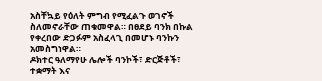አስቸኳይ የዕለት ምግብ የሚፈልጉ ወገኖች ስለመኖራቸው ጠቁመዋል። በፀደይ ባንክ በኩል የቀረበው ድጋፉም አስፈላጊ በመሆኑ ባንኩን አመስግነዋል።
ዶክተር ዓለማየሁ ሌሎች ባንኮች፣ ድርጅቶች፣ ተቋማት እና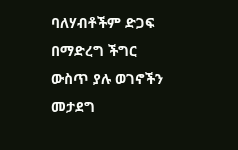ባለሃብቶችም ድጋፍ በማድረግ ችግር ውስጥ ያሉ ወገኖችን መታደግ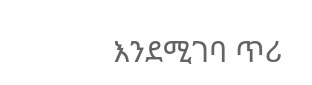እንደሚገባ ጥሪ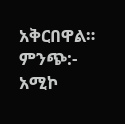አቅርበዋል።
ምንጭ:- አሚኮ